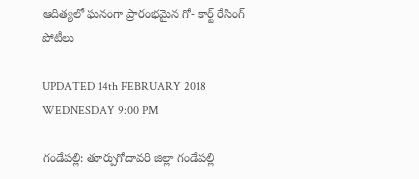ఆదిత్యలో ఘనంగా ప్రారంభమైన గో- కార్ట్ రేసింగ్ పోటీలు

UPDATED 14th FEBRUARY 2018 WEDNESDAY 9:00 PM

గండేపల్లి: తూర్పుగోదావరి జిల్లా గండేపల్లి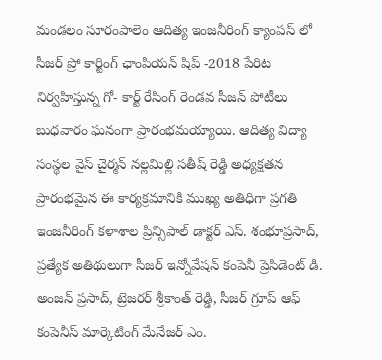మండలం సూరంపాలెం ఆదిత్య ఇంజనీరింగ్ క్యాంపస్ లో సీజర్ ప్రో కార్టింగ్ ఛాంపియన్ షిప్ -2018 పేరిట నిర్వహిస్తున్న గో- కార్ట్ రేసింగ్ రెండవ సీజన్ పోటీలు బుధవారం ఘనంగా ప్రారంభమయ్యాయి. ఆదిత్య విద్యా సంస్థల వైస్ చైర్మన్ నల్లమిల్లి సతీష్ రెడ్డి అధ్యక్షతన ప్రారంభమైన ఈ కార్యక్రమానికి ముఖ్య అతిధిగా ప్రగతి ఇంజనీరింగ్ కళాశాల ప్రిన్సిపాల్ డాక్టర్ ఎస్. శంభూప్రసాద్, ప్రత్యేక అతిథులుగా సీజర్ ఇన్నోవేషన్ కంపెనీ ప్రెసిడెంట్ డి. అంజన్ ప్రసాద్, ట్రెజరర్ శ్రీకాంత్ రెడ్డి, సీజర్ గ్రూప్ ఆఫ్ కంపెనీస్ మార్కెటింగ్ మేనేజర్ ఎం.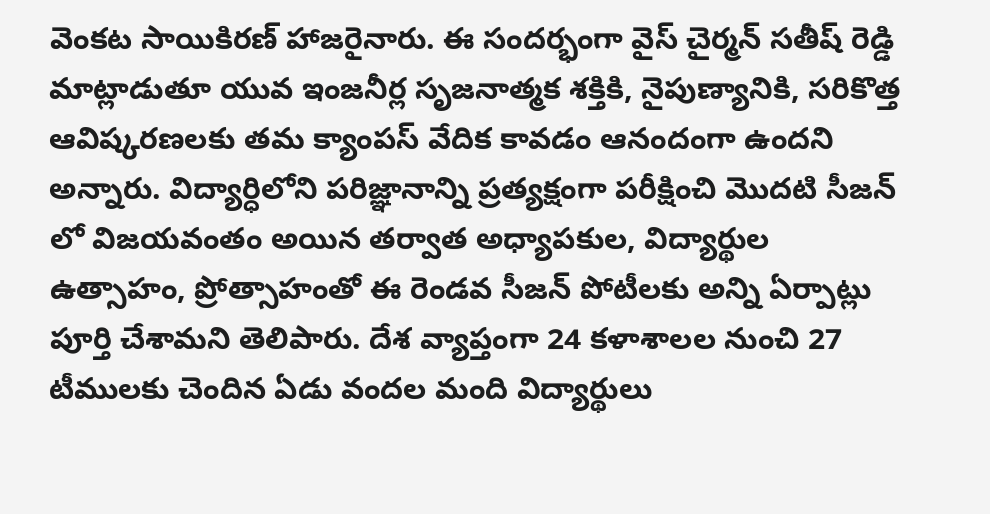వెంకట సాయికిరణ్ హాజరైనారు. ఈ సందర్భంగా వైస్ చైర్మన్ సతీష్ రెడ్డి మాట్లాడుతూ యువ ఇంజనీర్ల సృజనాత్మక శక్తికి, నైపుణ్యానికి, సరికొత్త ఆవిష్కరణలకు తమ క్యాంపస్ వేదిక కావడం ఆనందంగా ఉందని అన్నారు. విద్యార్ధిలోని పరిజ్ఞానాన్ని ప్రత్యక్షంగా పరీక్షించి మొదటి సీజన్ లో విజయవంతం అయిన తర్వాత అధ్యాపకుల, విద్యార్థుల ఉత్సాహం, ప్రోత్సాహంతో ఈ రెండవ సీజన్ పోటీలకు అన్ని ఏర్పాట్లు పూర్తి చేశామని తెలిపారు. దేశ వ్యాప్తంగా 24 కళాశాలల నుంచి 27 టీములకు చెందిన ఏడు వందల మంది విద్యార్థులు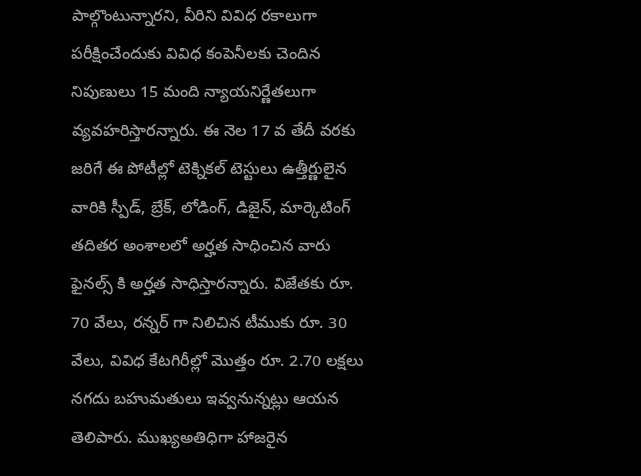పాల్గొంటున్నారని, వీరిని వివిధ రకాలుగా పరీక్షించేందుకు వివిధ కంపెనీలకు చెందిన నిపుణులు 15 మంది న్యాయనిర్ణేతలుగా వ్యవహరిస్తారన్నారు. ఈ నెల 17 వ తేదీ వరకు జరిగే ఈ పోటీల్లో టెక్నికల్ టెస్టులు ఉత్తీర్ణులైన వారికి స్పీడ్, బ్రేక్, లోడింగ్, డిజైన్, మార్కెటింగ్ తదితర అంశాలలో అర్హత సాధించిన వారు ఫైనల్స్ కి అర్హత సాధిస్తారన్నారు. విజేతకు రూ. 70 వేలు, రన్నర్ గా నిలిచిన టీముకు రూ. 30 వేలు, వివిధ కేటగిరీల్లో మొత్తం రూ. 2.70 లక్షలు నగదు బహుమతులు ఇవ్వనున్నట్లు ఆయన తెలిపారు. ముఖ్యఅతిధిగా హాజరైన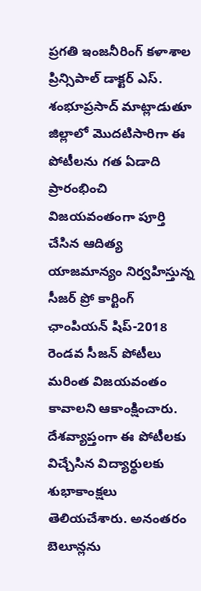ప్రగతి ఇంజనీరింగ్ కళాశాల ప్రిన్సిపాల్ డాక్టర్ ఎస్. శంభూప్రసాద్ మాట్లాడుతూ జిల్లాలో మొదటిసారిగా ఈ పోటీలను గత ఏడాది ప్రారంభించి విజయవంతంగా పూర్తి చేసిన ఆదిత్య యాజమాన్యం నిర్వహిస్తున్న సీజర్ ప్రో కార్టింగ్ ఛాంపియన్ షిప్-2018 రెండవ సీజన్ పోటీలు మరింత విజయవంతం కావాలని ఆకాంక్షించారు. దేశవ్యాప్తంగా ఈ పోటీలకు విచ్చేసిన విద్యార్థులకు శుభాకాంక్షలు తెలియచేశారు. అనంతరం బెలూన్లను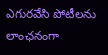ఎగురవేసి పోటీలను లాంఛనంగా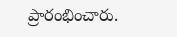ప్రారంభించారు.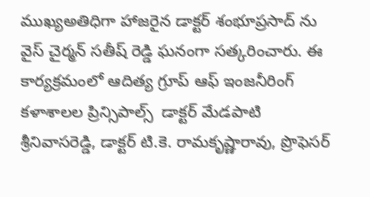ముఖ్యఅతిధిగా హాజరైన డాక్టర్ శంభూప్రసాద్ ను వైస్ చైర్మన్ సతీష్ రెడ్డి ఘనంగా సత్కరించారు. ఈ కార్యక్రమంలో ఆదిత్య గ్రూప్ ఆఫ్ ఇంజనీరింగ్ కళాశాలల ప్రిన్సిపాల్స్  డాక్టర్ మేడపాటి శ్రీనివాసరెడ్డి, డాక్టర్ టి.కె. రామకృష్ణారావు, ప్రొఫెసర్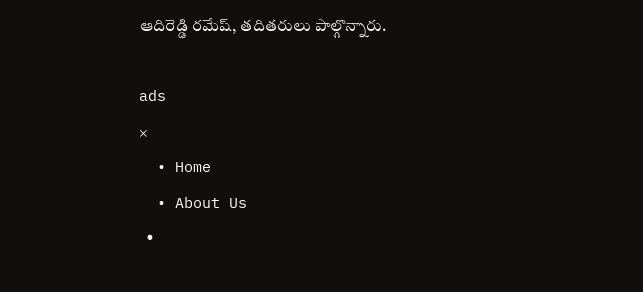ఆదిరెడ్డి రమేష్, తదితరులు పాల్గొన్నారు.

ads
×
  • Home
  • About Us
  •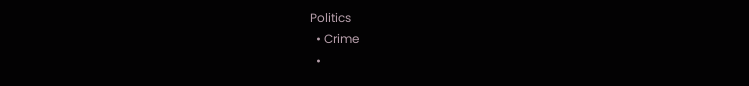Politics
  • Crime
  •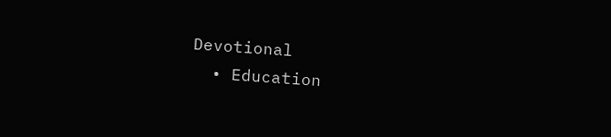Devotional
  • Education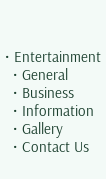• Entertainment
  • General
  • Business
  • Information
  • Gallery
  • Contact Us